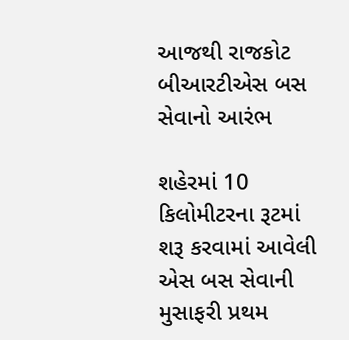આજથી રાજકોટ બીઆરટીએસ બસ સેવાનો આરંભ

શહેરમાં 10 કિલોમીટરના રૂટમાં શરૂ કરવામાં આવેલી એસ બસ સેવાની મુસાફરી પ્રથમ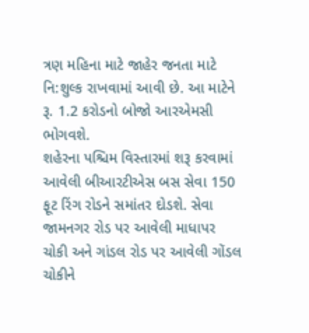ત્રણ મહિના માટે જાહેર જનતા માટે નિ:શુલ્ક રાખવામાં આવી છે. આ માટેને રૂ. 1.2 કરોડનો બોજો આરએમસી ભોગવશે.
શહેરના પશ્ચિમ વિસ્તારમાં શરૂ કરવામાં આવેલી બીઆરટીએસ બસ સેવા 150 ફૂટ રિંગ રોડને સમાંતર દોડશે. સેવા જામનગર રોડ પર આવેલી માધાપર ચોકી અને ગાંડલ રોડ પર આવેલી ગોંડલ ચોકીને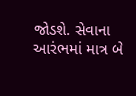જોડશે. સેવાના આરંભમાં માત્ર બે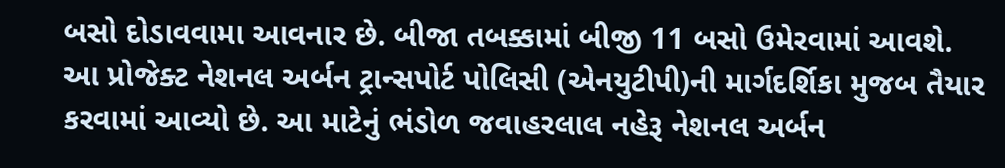બસો દોડાવવામા આવનાર છે. બીજા તબક્કામાં બીજી 11 બસો ઉમેરવામાં આવશે.
આ પ્રોજેક્ટ નેશનલ અર્બન ટ્રાન્સપોર્ટ પોલિસી (એનયુટીપી)ની માર્ગદર્શિકા મુજબ તૈયાર કરવામાં આવ્યો છે. આ માટેનું ભંડોળ જવાહરલાલ નહેરૂ નેશનલ અર્બન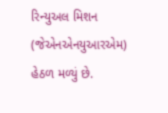રિન્યુઅલ મિશન (જેએનએનયુઆરએમ) હેઠળ મળ્યું છે.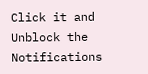Click it and Unblock the Notifications